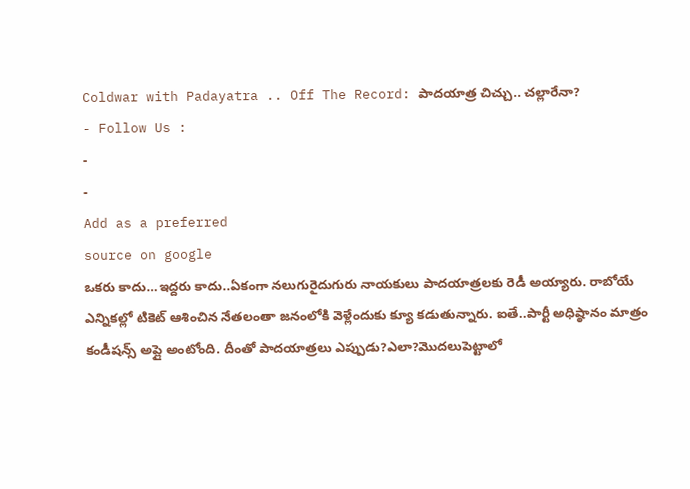Coldwar with Padayatra .. Off The Record: పాదయాత్ర చిచ్చు.. చల్లారేనా?
- Follow Us :
-
-
Add as a preferred
source on google
ఒకరు కాదు…ఇద్దరు కాదు..ఏకంగా నలుగురైదుగురు నాయకులు పాదయాత్రలకు రెడీ అయ్యారు. రాబోయే ఎన్నికల్లో టికెట్ ఆశించిన నేతలంతా జనంలోకి వెళ్లేందుకు క్యూ కడుతున్నారు. ఐతే..పార్టీ అధిష్ఠానం మాత్రం కండీషన్స్ అప్లై అంటోంది. దీంతో పాదయాత్రలు ఎప్పుడు?ఎలా?మొదలుపెట్టాలో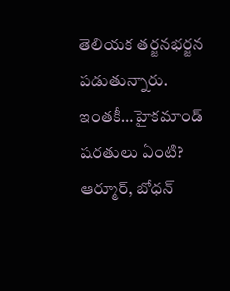తెలియక తర్జనభర్జన పడుతున్నారు. ఇంతకీ…హైకమాండ్ షరతులు ఏంటి?
ఆర్మూర్, బోధన్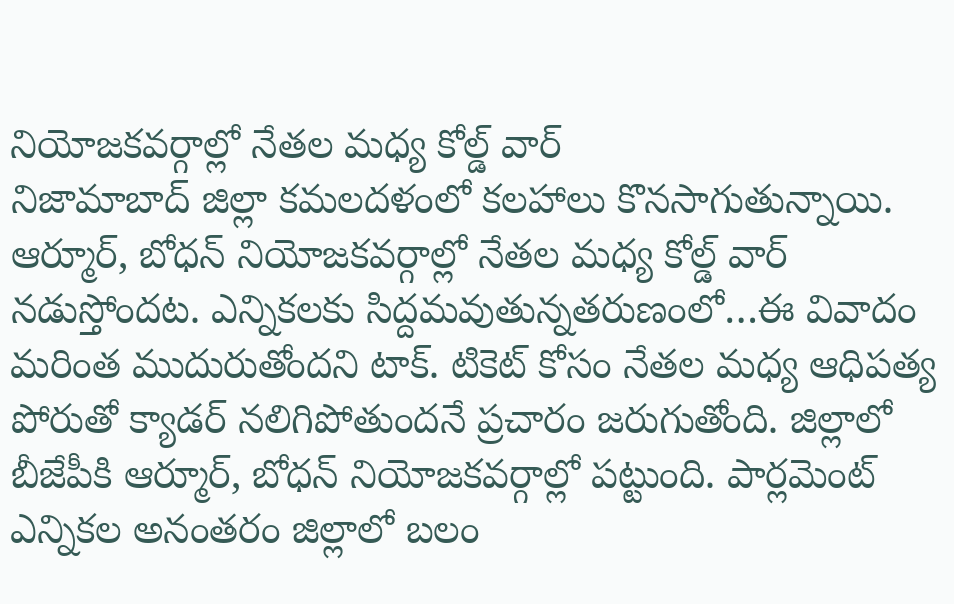నియోజకవర్గాల్లో నేతల మధ్య కోల్డ్ వార్
నిజామాబాద్ జిల్లా కమలదళంలో కలహాలు కొనసాగుతున్నాయి. ఆర్మూర్, బోధన్ నియోజకవర్గాల్లో నేతల మధ్య కోల్డ్ వార్ నడుస్తోందట. ఎన్నికలకు సిద్దమవుతున్నతరుణంలో…ఈ వివాదం మరింత ముదురుతోందని టాక్. టికెట్ కోసం నేతల మధ్య ఆధిపత్య పోరుతో క్యాడర్ నలిగిపోతుందనే ప్రచారం జరుగుతోంది. జిల్లాలో బీజేపీకి ఆర్మూర్, బోధన్ నియోజకవర్గాల్లో పట్టుంది. పార్లమెంట్ ఎన్నికల అనంతరం జిల్లాలో బలం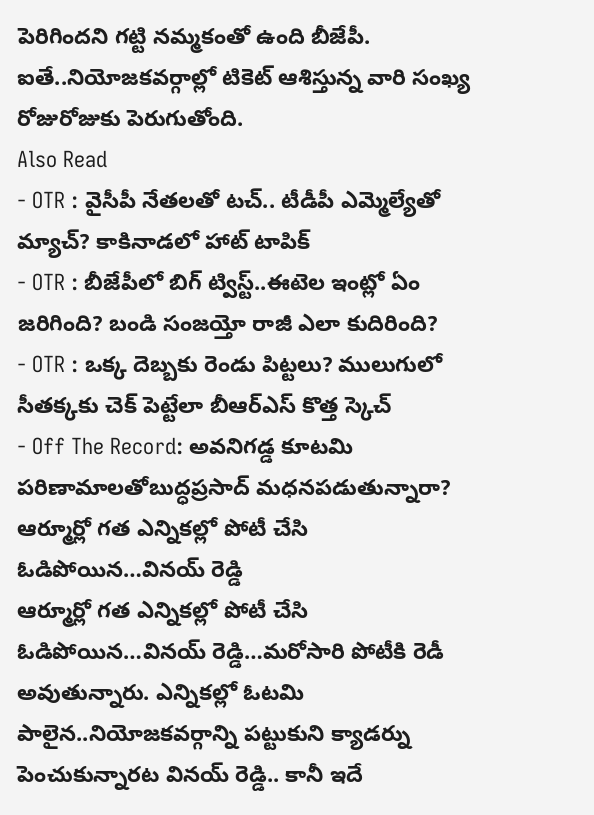పెరిగిందని గట్టి నమ్మకంతో ఉంది బీజేపీ. ఐతే..నియోజకవర్గాల్లో టికెట్ ఆశిస్తున్న వారి సంఖ్య రోజురోజుకు పెరుగుతోంది.
Also Read
- OTR : వైసీపీ నేతలతో టచ్.. టీడీపీ ఎమ్మెల్యేతో మ్యాచ్? కాకినాడలో హాట్ టాపిక్
- OTR : బీజేపీలో బిగ్ ట్విస్ట్..ఈటెల ఇంట్లో ఏం జరిగింది? బండి సంజయ్తో రాజీ ఎలా కుదిరింది?
- OTR : ఒక్క దెబ్బకు రెండు పిట్టలు? ములుగులో సీతక్కకు చెక్ పెట్టేలా బీఆర్ఎస్ కొత్త స్కెచ్
- Off The Record: అవనిగడ్డ కూటమి పరిణామాలతోబుద్ధప్రసాద్ మధనపడుతున్నారా?
ఆర్మూర్లో గత ఎన్నికల్లో పోటీ చేసి ఓడిపోయిన…వినయ్ రెడ్డి
ఆర్మూర్లో గత ఎన్నికల్లో పోటీ చేసి ఓడిపోయిన…వినయ్ రెడ్డి…మరోసారి పోటీకి రెడీ అవుతున్నారు. ఎన్నికల్లో ఓటమి పాలైన..నియోజకవర్గాన్ని పట్టుకుని క్యాడర్ను పెంచుకున్నారట వినయ్ రెడ్డి.. కానీ ఇదే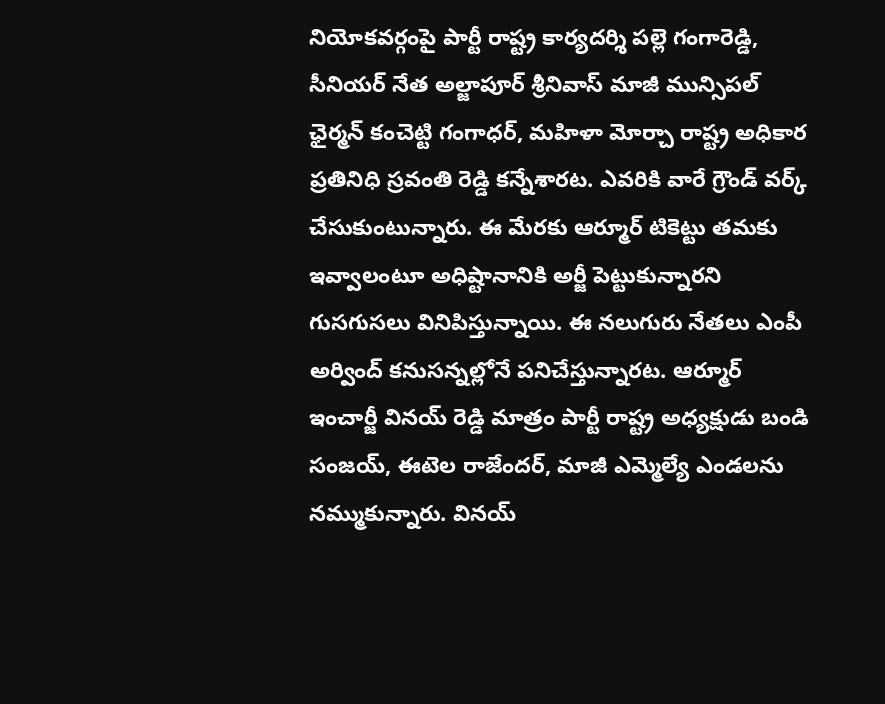నియోకవర్గంపై పార్టీ రాష్ట్ర కార్యదర్శి పల్లె గంగారెడ్డి, సీనియర్ నేత అల్జాపూర్ శ్రీనివాస్ మాజీ మున్సిపల్ ఛైర్మన్ కంచెట్టి గంగాధర్, మహిళా మోర్చా రాష్ట్ర అధికార ప్రతినిధి స్రవంతి రెడ్డి కన్నేశారట. ఎవరికి వారే గ్రౌండ్ వర్క్ చేసుకుంటున్నారు. ఈ మేరకు ఆర్మూర్ టికెట్టు తమకు ఇవ్వాలంటూ అధిష్టానానికి అర్జీ పెట్టుకున్నారని గుసగుసలు వినిపిస్తున్నాయి. ఈ నలుగురు నేతలు ఎంపీ అర్వింద్ కనుసన్నల్లోనే పనిచేస్తున్నారట. ఆర్మూర్ ఇంచార్జీ వినయ్ రెడ్డి మాత్రం పార్టీ రాష్ట్ర అధ్యక్షుడు బండి సంజయ్, ఈటెల రాజేందర్, మాజీ ఎమ్మెల్యే ఎండలను నమ్ముకున్నారు. వినయ్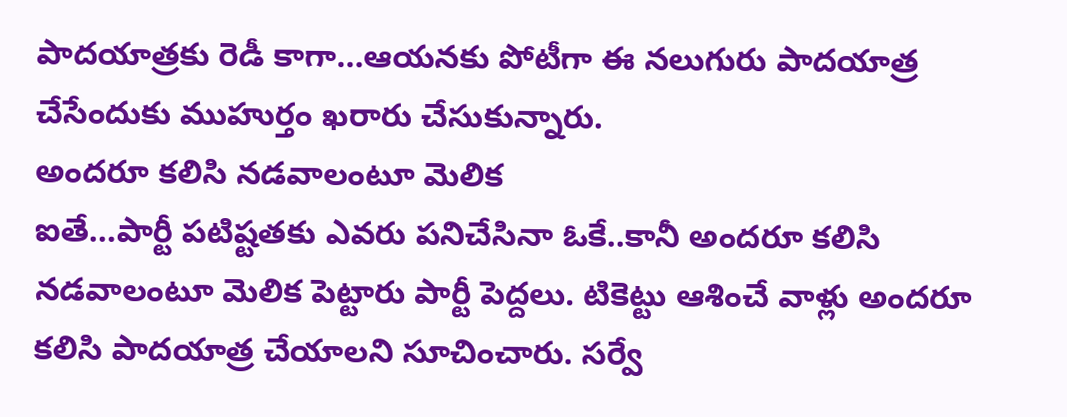పాదయాత్రకు రెడీ కాగా…ఆయనకు పోటీగా ఈ నలుగురు పాదయాత్ర చేసేందుకు ముహుర్తం ఖరారు చేసుకున్నారు.
అందరూ కలిసి నడవాలంటూ మెలిక
ఐతే…పార్టీ పటిష్టతకు ఎవరు పనిచేసినా ఓకే..కానీ అందరూ కలిసి నడవాలంటూ మెలిక పెట్టారు పార్టీ పెద్దలు. టికెట్టు ఆశించే వాళ్లు అందరూ కలిసి పాదయాత్ర చేయాలని సూచించారు. సర్వే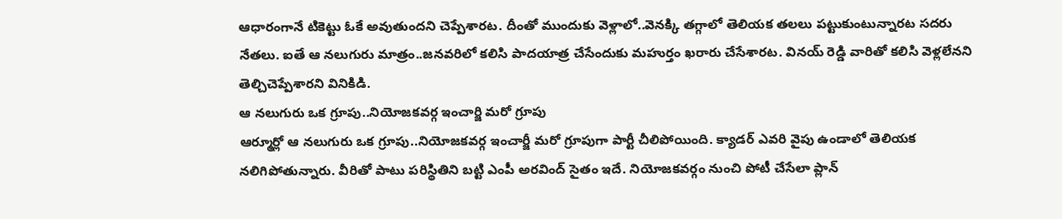ఆధారంగానే టికెట్టు ఓకే అవుతుందని చెప్పేశారట. దీంతో ముందుకు వెళ్లాలో..వెనక్కి తగ్గాలో తెలియక తలలు పట్టుకుంటున్నారట సదరు నేతలు. ఐతే ఆ నలుగురు మాత్రం..జనవరిలో కలిసి పాదయాత్ర చేసేందుకు మహుర్తం ఖరారు చేసేశారట. వినయ్ రెడ్డి వారితో కలిసి వెళ్లలేనని తెల్చిచెప్పేశారని వినికిడి.
ఆ నలుగురు ఒక గ్రూపు..నియోజకవర్గ ఇంచార్జి మరో గ్రూపు
ఆర్మూర్లో ఆ నలుగురు ఒక గ్రూపు..నియోజకవర్గ ఇంచార్జీ మరో గ్రూపుగా పార్టీ చీలిపోయింది. క్యాడర్ ఎవరి వైపు ఉండాలో తెలియక నలిగిపోతున్నారు. వీరితో పాటు పరిస్థితిని బట్టి ఎంపీ అరవింద్ సైతం ఇదే. నియోజకవర్గం నుంచి పోటీ చేసేలా ప్లాన్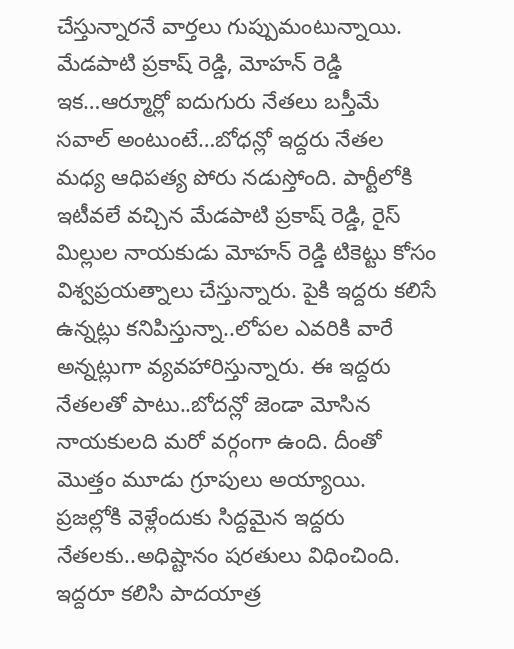చేస్తున్నారనే వార్తలు గుప్పుమంటున్నాయి.
మేడపాటి ప్రకాష్ రెడ్డి, మోహన్ రెడ్డి
ఇక…ఆర్మూర్లో ఐదుగురు నేతలు బస్తీమే సవాల్ అంటుంటే…బోధన్లో ఇద్దరు నేతల మధ్య ఆధిపత్య పోరు నడుస్తోంది. పార్టీలోకి ఇటీవలే వచ్చిన మేడపాటి ప్రకాష్ రెడ్డి, రైస్ మిల్లుల నాయకుడు మోహన్ రెడ్డి టికెట్టు కోసం విశ్వప్రయత్నాలు చేస్తున్నారు. పైకి ఇద్దరు కలిసే ఉన్నట్లు కనిపిస్తున్నా..లోపల ఎవరికి వారే అన్నట్లుగా వ్యవహారిస్తున్నారు. ఈ ఇద్దరు నేతలతో పాటు..బోదన్లో జెండా మోసిన నాయకులది మరో వర్గంగా ఉంది. దీంతో మొత్తం మూడు గ్రూపులు అయ్యాయి. ప్రజల్లోకి వెళ్లేందుకు సిద్దమైన ఇద్దరు నేతలకు..అధిష్టానం షరతులు విధించింది. ఇద్దరూ కలిసి పాదయాత్ర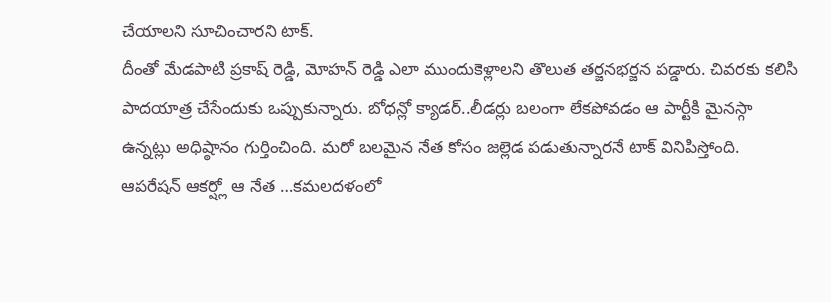చేయాలని సూచించారని టాక్.
దీంతో మేడపాటి ప్రకాష్ రెడ్డి, మోహన్ రెడ్డి ఎలా ముందుకెళ్లాలని తొలుత తర్జనభర్జన పడ్డారు. చివరకు కలిసి పాదయాత్ర చేసేందుకు ఒప్పుకున్నారు. బోధన్లో క్యాడర్..లీడర్లు బలంగా లేకపోవడం ఆ పార్టీకి మైనస్గా ఉన్నట్లు అధిష్ఠానం గుర్తించింది. మరో బలమైన నేత కోసం జల్లెడ పడుతున్నారనే టాక్ వినిపిస్తోంది. ఆపరేషన్ ఆకర్ష్లో ఆ నేత …కమలదళంలో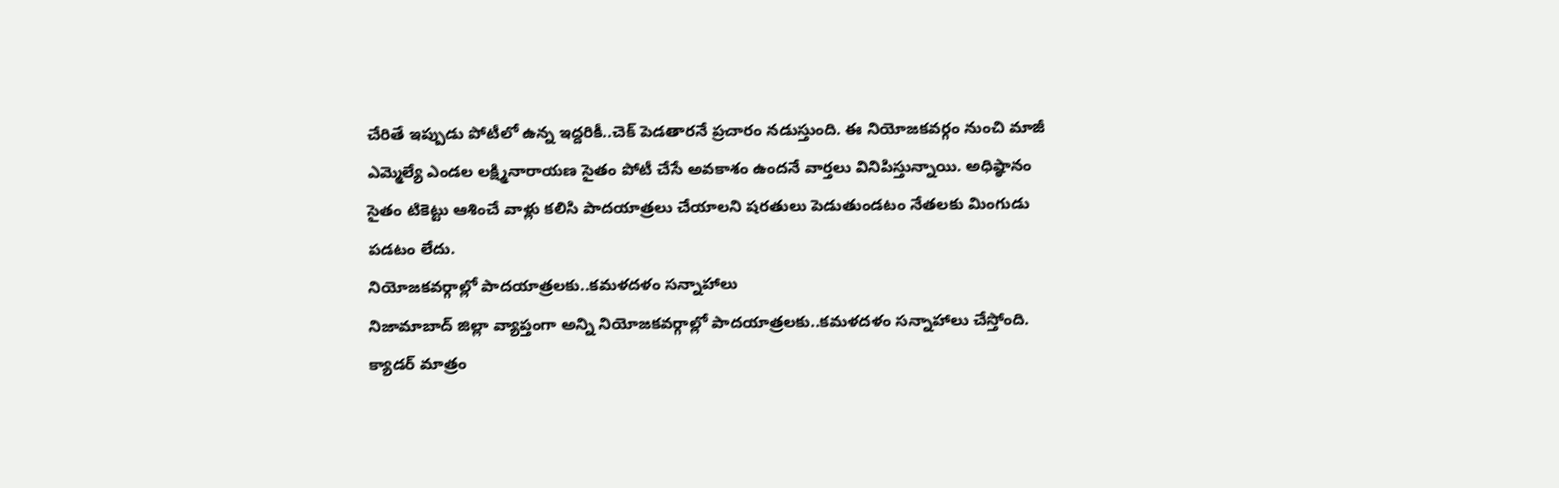చేరితే ఇప్పుడు పోటీలో ఉన్న ఇద్దరికీ..చెక్ పెడతారనే ప్రచారం నడుస్తుంది. ఈ నియోజకవర్గం నుంచి మాజీ ఎమ్మెల్యే ఎండల లక్ష్మినారాయణ సైతం పోటీ చేసే అవకాశం ఉందనే వార్తలు వినిపిస్తున్నాయి. అధిష్ఠానం సైతం టికెట్టు ఆశించే వాళ్లు కలిసి పాదయాత్రలు చేయాలని షరతులు పెడుతుండటం నేతలకు మింగుడు పడటం లేదు.
నియోజకవర్గాల్లో పాదయాత్రలకు..కమళదళం సన్నాహాలు
నిజామాబాద్ జిల్లా వ్యాప్తంగా అన్ని నియోజకవర్గాల్లో పాదయాత్రలకు..కమళదళం సన్నాహాలు చేస్తోంది. క్యాడర్ మాత్రం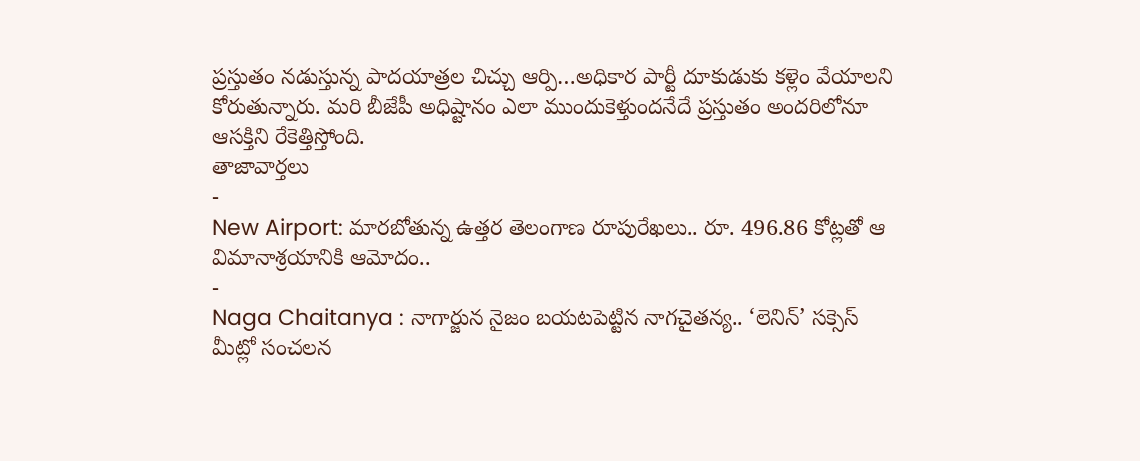ప్రస్తుతం నడుస్తున్న పాదయాత్రల చిచ్చు ఆర్పి…అధికార పార్టీ దూకుడుకు కళ్లెం వేయాలని కోరుతున్నారు. మరి బీజేపీ అధిష్టానం ఎలా ముందుకెళ్తుందనేదే ప్రస్తుతం అందరిలోనూ ఆసక్తిని రేకెత్తిస్తోంది.
తాజావార్తలు
-
New Airport: మారబోతున్న ఉత్తర తెలంగాణ రూపురేఖలు.. రూ. 496.86 కోట్లతో ఆ విమానాశ్రయానికి ఆమోదం..
-
Naga Chaitanya : నాగార్జున నైజం బయటపెట్టిన నాగచైతన్య.. ‘లెనిన్’ సక్సెస్ మీట్లో సంచలన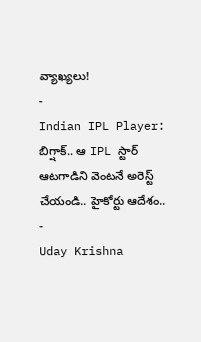వ్యాఖ్యలు!
-
Indian IPL Player: బిగ్షాక్.. ఆ IPL స్టార్ ఆటగాడిని వెంటనే అరెస్ట్ చేయండి.. హైకోర్టు ఆదేశం..
-
Uday Krishna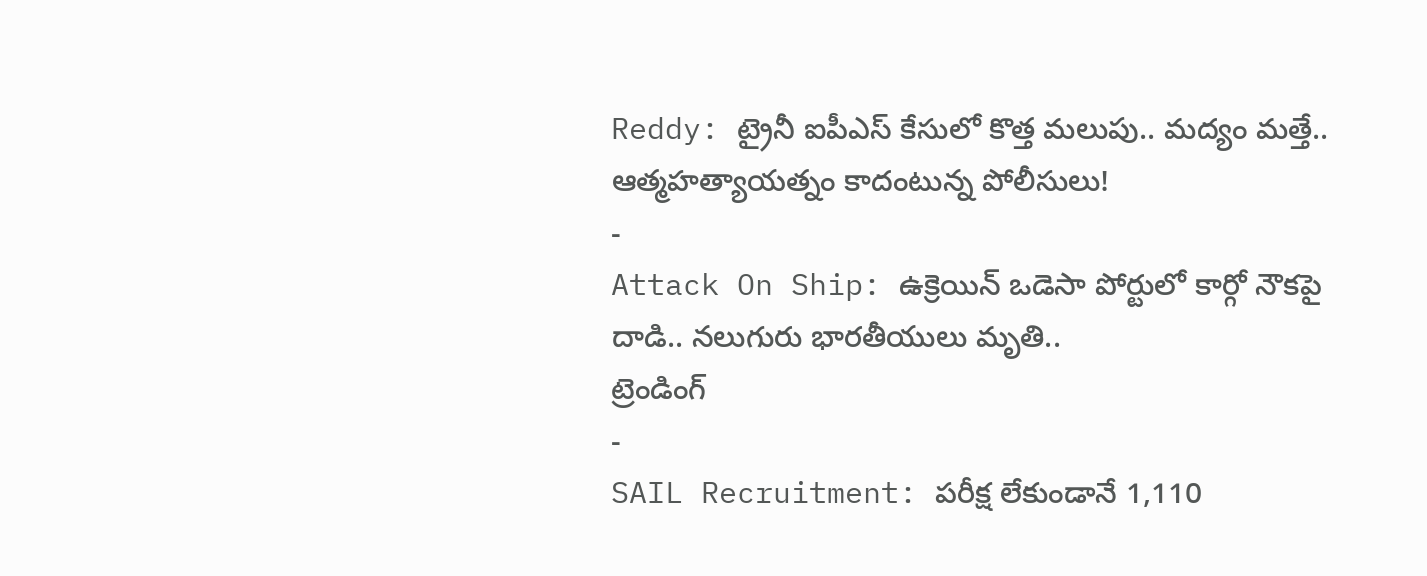Reddy: ట్రైనీ ఐపీఎస్ కేసులో కొత్త మలుపు.. మద్యం మత్తే.. ఆత్మహత్యాయత్నం కాదంటున్న పోలీసులు!
-
Attack On Ship: ఉక్రెయిన్ ఒడెసా పోర్టులో కార్గో నౌకపై దాడి.. నలుగురు భారతీయులు మృతి..
ట్రెండింగ్
-
SAIL Recruitment: పరీక్ష లేకుండానే 1,110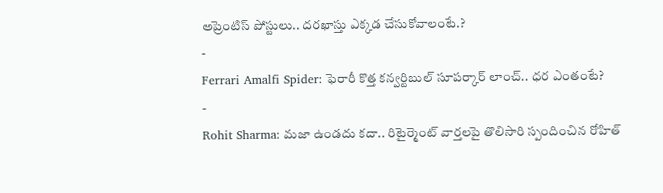అప్రెంటిస్ పోస్టులు.. దరఖాస్తు ఎక్కడ చేసుకోవాలంటే.?
-
Ferrari Amalfi Spider: ఫెరారీ కొత్త కన్వర్టిబుల్ సూపర్కార్ లాంచ్.. ధర ఎంతంటే?
-
Rohit Sharma: మజా ఉండదు కదా.. రిటైర్మెంట్ వార్తలపై తొలిసారి స్పందించిన రోహిత్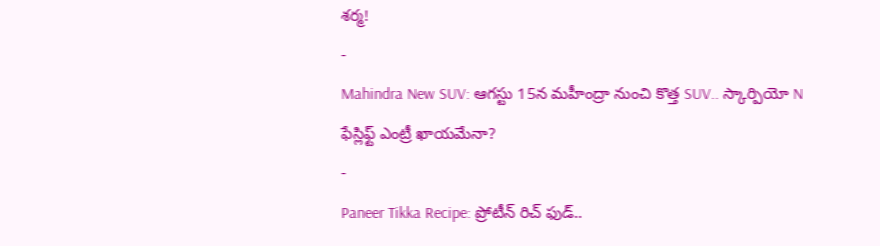శర్మ!
-
Mahindra New SUV: ఆగస్టు 15న మహీంద్రా నుంచి కొత్త SUV.. స్కార్పియో N ఫేస్లిఫ్ట్ ఎంట్రీ ఖాయమేనా?
-
Paneer Tikka Recipe: ప్రోటీన్ రిచ్ ఫుడ్..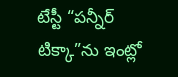టేస్టీ “పన్నీర్ టిక్కా”ను ఇంట్లో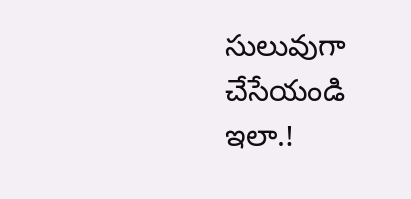సులువుగా చేసేయండి ఇలా.!